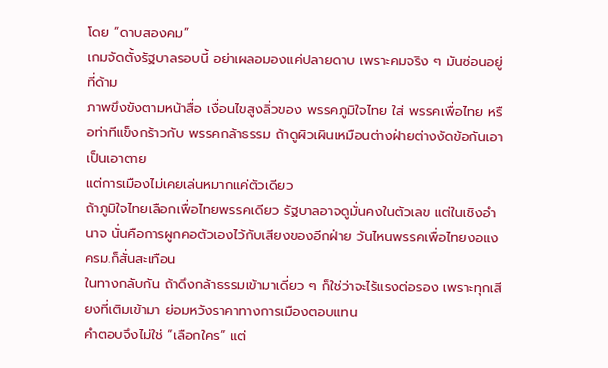โดย “ดาบสองคม”
เกมจัดตั้งรัฐบาลรอบนี้ อย่าเผลอมองแค่ปลายดาบ เพราะคมจริง ๆ มันซ่อนอยู่ที่ด้าม
ภาพขึงขังตามหน้าสื่อ เงื่อนไขสูงลิ่วของ พรรคภูมิใจไทย ใส่ พรรคเพื่อไทย หรือท่าทีแข็งกร้าวกับ พรรคกล้าธรรม ถ้าดูผิวเผินเหมือนต่างฝ่ายต่างงัดข้อกันเอาเป็นเอาตาย
แต่การเมืองไม่เคยเล่นหมากแค่ตัวเดียว
ถ้าภูมิใจไทยเลือกเพื่อไทยพรรคเดียว รัฐบาลอาจดูมั่นคงในตัวเลข แต่ในเชิงอำนาจ นั่นคือการผูกคอตัวเองไว้กับเสียงของอีกฝ่าย วันไหนพรรคเพื่อไทยงอแง ครม.ก็สั่นสะเทือน
ในทางกลับกัน ถ้าดึงกล้าธรรมเข้ามาเดี่ยว ๆ ก็ใช่ว่าจะไร้แรงต่อรอง เพราะทุกเสียงที่เติมเข้ามา ย่อมหวังราคาทางการเมืองตอบแทน
คำตอบจึงไม่ใช่ “เลือกใคร” แต่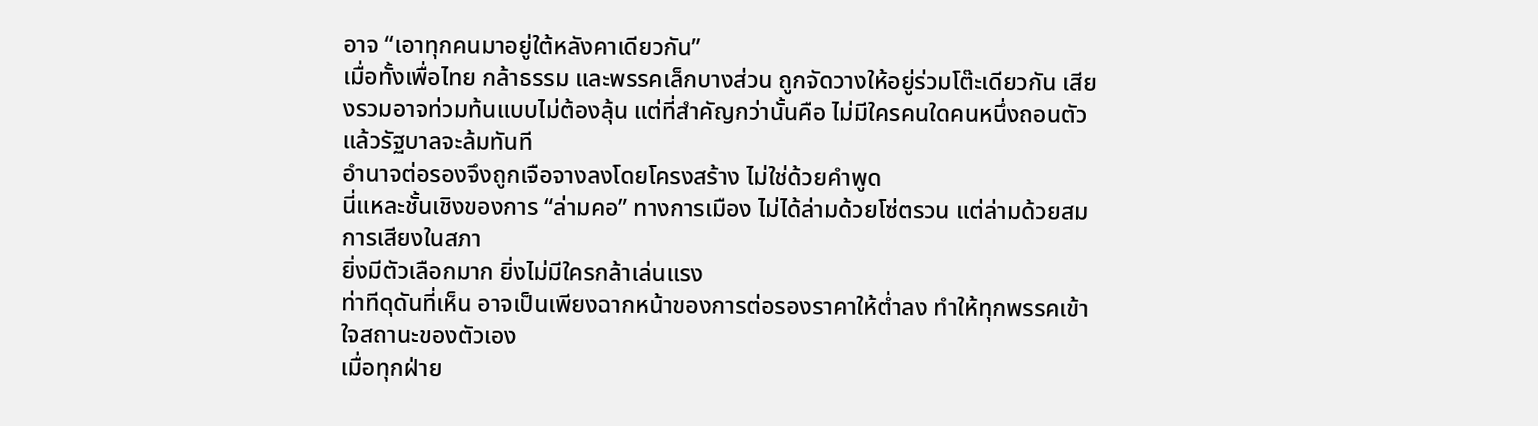อาจ “เอาทุกคนมาอยู่ใต้หลังคาเดียวกัน”
เมื่อทั้งเพื่อไทย กล้าธรรม และพรรคเล็กบางส่วน ถูกจัดวางให้อยู่ร่วมโต๊ะเดียวกัน เสียงรวมอาจท่วมท้นแบบไม่ต้องลุ้น แต่ที่สำคัญกว่านั้นคือ ไม่มีใครคนใดคนหนึ่งถอนตัวแล้วรัฐบาลจะล้มทันที
อำนาจต่อรองจึงถูกเจือจางลงโดยโครงสร้าง ไม่ใช่ด้วยคำพูด
นี่แหละชั้นเชิงของการ “ล่ามคอ” ทางการเมือง ไม่ได้ล่ามด้วยโซ่ตรวน แต่ล่ามด้วยสมการเสียงในสภา
ยิ่งมีตัวเลือกมาก ยิ่งไม่มีใครกล้าเล่นแรง
ท่าทีดุดันที่เห็น อาจเป็นเพียงฉากหน้าของการต่อรองราคาให้ต่ำลง ทำให้ทุกพรรคเข้าใจสถานะของตัวเอง
เมื่อทุกฝ่าย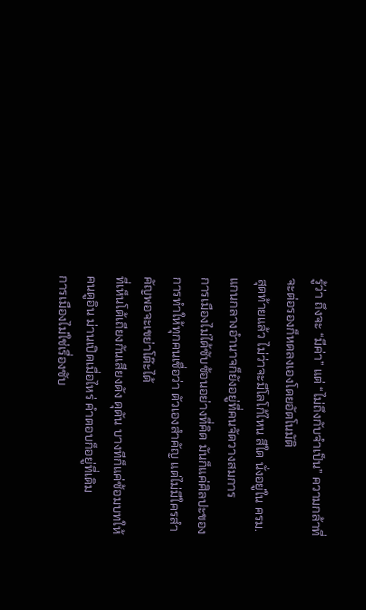รู้ว่า ถึงจะ “มีค่า” แต่ “ไม่ถึงกับจำเป็น” ความกล้าที่จะต่อรองก็หดลงเองโดยอัตโนมัติ
สุดท้ายแล้ว ไม่ว่าจะมีโลโก้ไหน สีใด นั่งอยู่ใน ครม. แกนกลางอำนาจก็ยังอยู่ที่คนจัดวางสมการ
การเมืองไม่ได้ซับซ้อนอย่างที่คิด มันก็แค่ศิลปะของการทำให้ทุกคนเชื่อว่า ตัวเองสำคัญ แต่ไม่มีใครสำคัญพอจะเขย่าโต๊ะได้
ที่เห็นโต้เถียงกันเสียงดัง ดุดัน บางทีก็แค่ซ้อมบทให้คนดูอิน ม่านเปิดเมื่อไหร่ คำตอบก็อยู่ที่เดิม
การเมืองไม่ใช่เรื่องซับ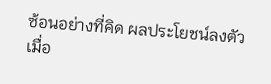ซ้อนอย่างที่คิด ผลประโยชน์ลงตัวเมื่อ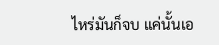ไหร่มันก็จบ แค่นั้นเอ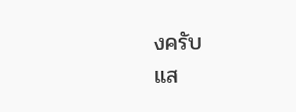งครับ
แส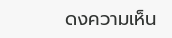ดงความเห็น